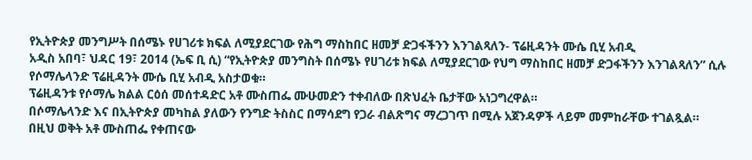የኢትዮጵያ መንግሥት በሰሜኑ የሀገሪቱ ክፍል ለሚያደርገው የሕግ ማስከበር ዘመቻ ድጋፋችንን እንገልጻለን- ፕሬዚዳንት ሙሴ ቢሂ አብዲ
አዲስ አበባ፣ ህዳር 19፣ 2014 (ኤፍ ቢ ሲ) “የኢትዮጵያ መንግስት በሰሜኑ የሀገሪቱ ክፍል ለሚያደርገው የህግ ማስከበር ዘመቻ ድጋፋችንን እንገልጻለን” ሲሉ የሶማሌላንድ ፕሬዚዳንት ሙሴ ቢሂ አብዲ አስታወቁ።
ፕሬዚዳንቱ የሶማሌ ክልል ርዕሰ መሰተዳድር አቶ ሙስጠፌ ሙሁመድን ተቀብለው በጽህፈት ቤታቸው አነጋግረዋል።
በሶማሌላንድ እና በኢትዮጵያ መካከል ያለውን የንግድ ትስስር በማሳደግ የጋራ ብልጽግና ማረጋገጥ በሚሉ አጀንዳዎች ላይም መምከራቸው ተገልጿል።
በዚህ ወቅት አቶ ሙስጠፌ የቀጠናው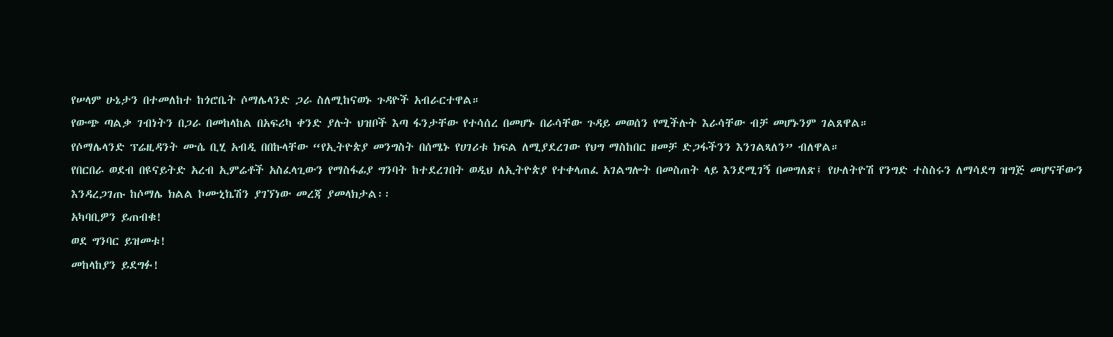የሠላም ሁኔታን በተመለከተ ከጎሮቤት ሶማሌላንድ ጋራ ስለሚከናወኑ ጉዳዮች አብራርተዋል።
የውጭ ጣልቃ ገብነትን በጋራ በመከላከል በአፍሪካ ቀንድ ያሉት ህዝቦች እጣ ፋንታቸው የተሳሰረ በመሆኑ በራሳቸው ጉዳይ መወሰን የሚችሉት እራሳቸው ብቻ መሆኑንም ገልጸዋል።
የሶማሌላንድ ፕሬዚዳንት ሙሴ ቢሂ አብዲ በበኩላቸው “የኢትዮጵያ መንግስት በሰሜኑ የሀገሪቱ ክፍል ለሚያደረገው የህግ ማስከበር ዘመቻ ድጋፋችንን እንገልጻለን” ብለዋል።
የበርበራ ወደብ በዩናይትድ አረብ ኢምሬቶች አስፈላጊውን የማስፋፊያ ግንባት ከተደረገበት ወዲህ ለኢትዮጵያ የተቀላጠፈ አገልግሎት በመስጠት ላይ እንደሚገኝ በመግለጽ፤ የሁለትዮሽ የንግድ ተስስሩን ለማሳደግ ዝግጅ መሆናቸውን እንዳረጋገጡ ከሶማሌ ክልል ኮሙኒኬሽን ያገኘነው መረጃ ያመላክታል፡፡
አካባቢዎን ይጠብቁ!
ወደ ግንባር ይዝመቱ!
መከላከያን ይደግፉ!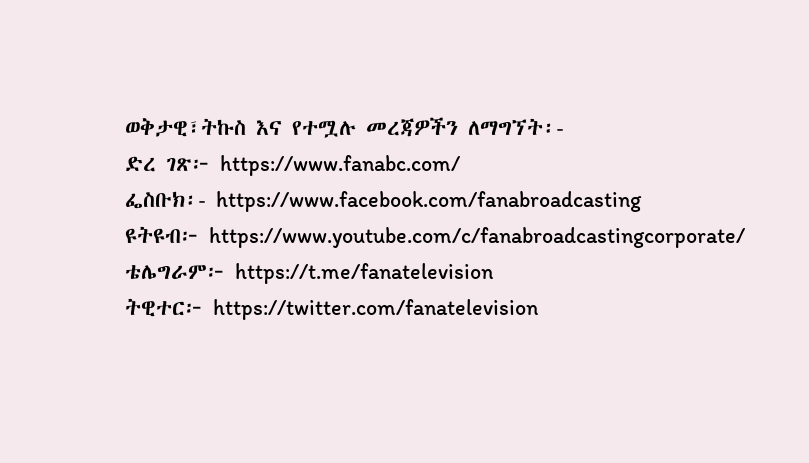ወቅታዊ፣ትኩስ እና የተሟሉ መረጃዎችን ለማግኘት፡-
ድረ ገጽ፦ https://www.fanabc.com/
ፌስቡክ፡- https://www.facebook.com/fanabroadcasting
ዩትዩብ፦ https://www.youtube.com/c/fanabroadcastingcorporate/
ቴሌግራም፦ https://t.me/fanatelevision
ትዊተር፦ https://twitter.com/fanatelevision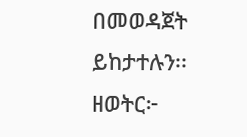በመወዳጀት ይከታተሉን፡፡
ዘወትር፦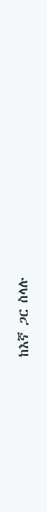ከእኛ ጋር ስላሉ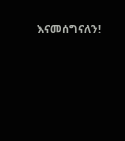እናመሰግናለን!